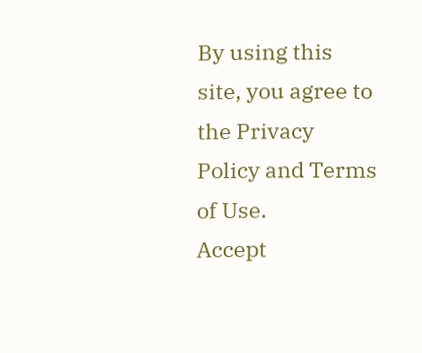By using this site, you agree to the Privacy Policy and Terms of Use.
Accept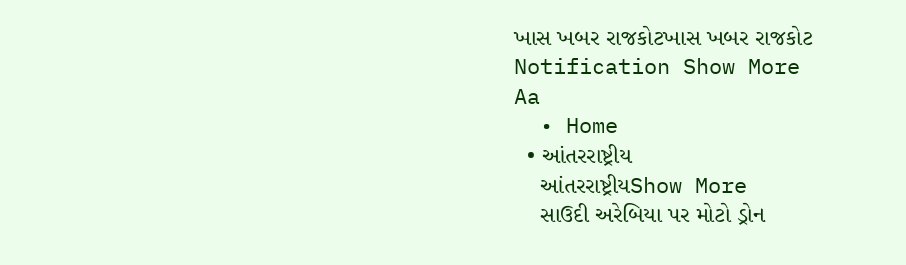ખાસ ખબર રાજકોટખાસ ખબર રાજકોટ
Notification Show More
Aa
  • Home
  • આંતરરાષ્ટ્રીય
    આંતરરાષ્ટ્રીયShow More
    સાઉદી અરેબિયા પર મોટો ડ્રોન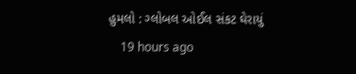હુમલો : ગ્લોબલ ઓઈલ સંકટ ઘેરાયું
    19 hours ago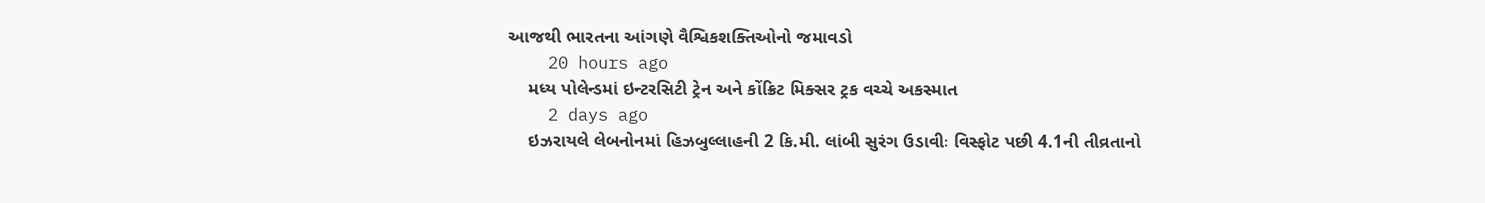આજથી ભારતના આંગણે વૈશ્વિકશક્તિઓનો જમાવડો
    20 hours ago
    મધ્ય પોલેન્ડમાં ઇન્ટરસિટી ટ્રેન અને કોંક્રિટ મિક્સર ટ્રક વચ્ચે અકસ્માત
    2 days ago
    ઇઝરાયલે લેબનોનમાં હિઝબુલ્લાહની 2 કિ.મી. લાંબી સુરંગ ઉડાવીઃ વિસ્ફોટ પછી 4.1ની તીવ્રતાનો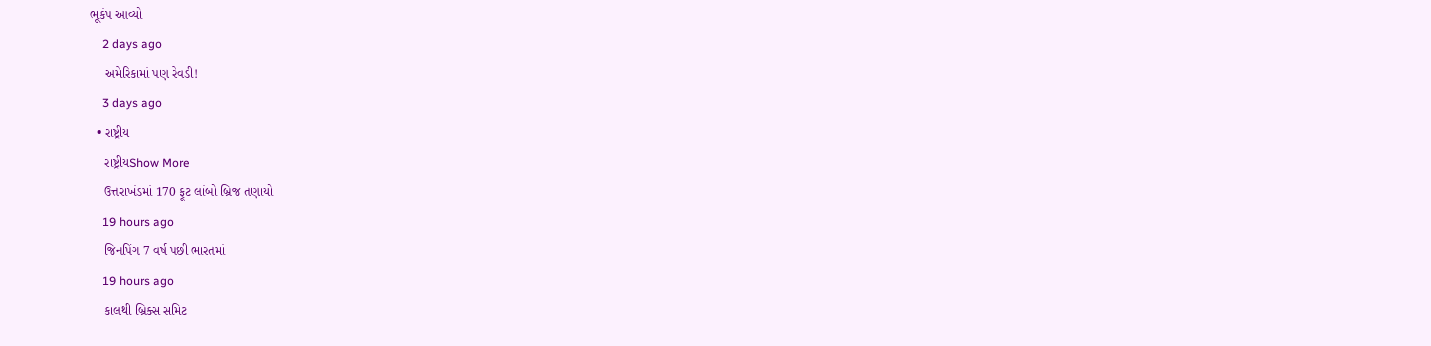ભૂકંપ આવ્યો
    2 days ago
    અમેરિકામાં પણ રેવડી!
    3 days ago
  • રાષ્ટ્રીય
    રાષ્ટ્રીયShow More
    ઉત્તરાખંડમાં 170 ફૂટ લાંબો બ્રિજ તણાયો
    19 hours ago
    જિનપિંગ 7 વર્ષ પછી ભારતમાં
    19 hours ago
    કાલથી બ્રિક્સ સમિટ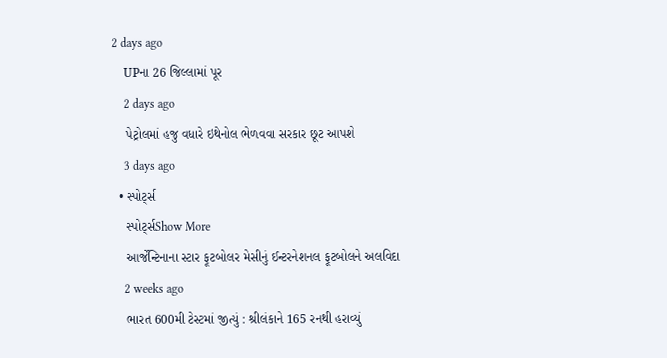2 days ago
    UPના 26 જિલ્લામાં પૂર
    2 days ago
    પેટ્રોલમાં હજુ વધારે ઇથેનોલ ભેળવવા સરકાર છૂટ આપશે
    3 days ago
  • સ્પોર્ટ્સ
    સ્પોર્ટ્સShow More
    આર્જેન્ટિનાના સ્ટાર ફૂટબોલર મેસીનું ઈન્ટરનેશનલ ફૂટબોલને અલવિદા
    2 weeks ago
    ભારત 600મી ટેસ્ટમાં જીત્યું : શ્રીલંકાને 165 રનથી હરાવ્યું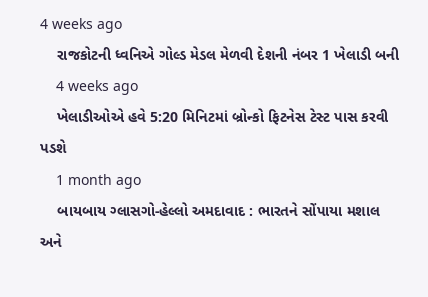4 weeks ago
    રાજકોટની ધ્વનિએ ગોલ્ડ મેડલ મેળવી દેશની નંબર 1 ખેલાડી બની
    4 weeks ago
    ખેલાડીઓએ હવે 5:20 મિનિટમાં બ્રોન્કો ફિટનેસ ટેસ્ટ પાસ કરવી પડશે
    1 month ago
    બાયબાય ગ્લાસગો-હેલ્લો અમદાવાદ : ભારતને સોંપાયા મશાલ અને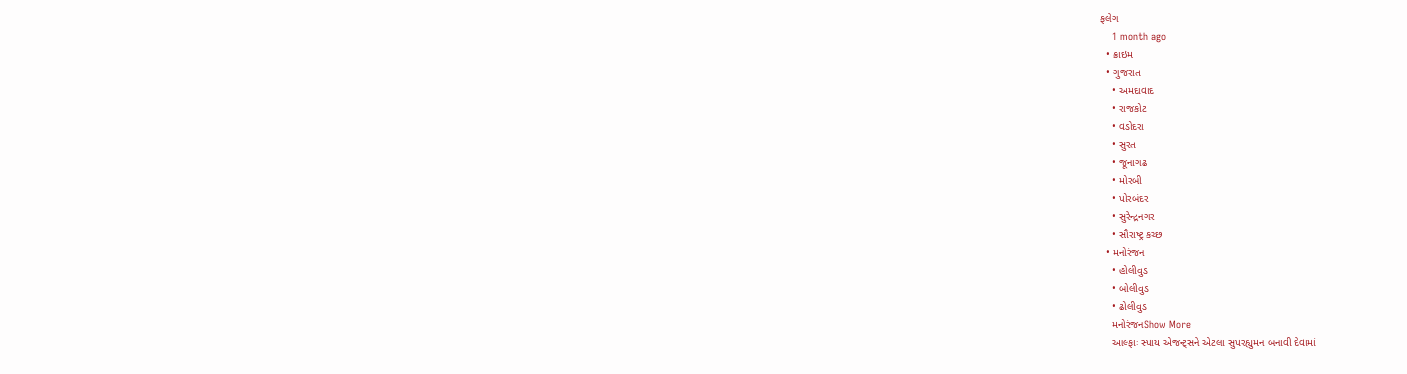ફલેગ
    1 month ago
  • ક્રાઇમ
  • ગુજરાત
    • અમદાવાદ
    • રાજકોટ
    • વડોદરા
    • સુરત
    • જૂનાગઢ
    • મોરબી
    • પોરબંદર
    • સુરેન્દ્રનગર
    • સૌરાષ્ટ્ર કચ્છ
  • મનોરંજન
    • હોલીવુડ
    • બોલીવુડ
    • ઢોલીવુડ
    મનોરંજનShow More
    આલ્ફાઃ સ્પાય એજન્ટ્સને એટલા સુપરહ્યુમન બનાવી દેવામાં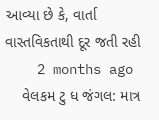આવ્યા છે કે, વાર્તા વાસ્તવિકતાથી દૂર જતી રહી
    2 months ago
    વેલકમ ટુ ધ જંગલ: માત્ર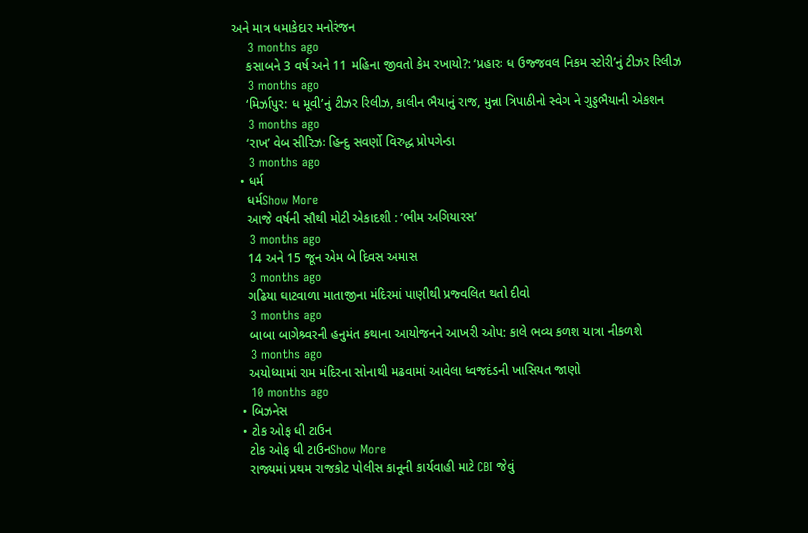અને માત્ર ધમાકેદાર મનોરંજન
    3 months ago
    કસાબને 3 વર્ષ અને 11 મહિના જીવતો કેમ રખાયો?: ‘પ્રહારઃ ધ ઉજ્જવલ નિકમ સ્ટોરી’નું ટીઝર રિલીઝ
    3 months ago
    ‘મિર્ઝાપુર: ધ મૂવી’નું ટીઝર રિલીઝ, કાલીન ભૈયાનું રાજ, મુન્ના ત્રિપાઠીનો સ્વેગ ને ગુડ્ડભૈયાની એકશન
    3 months ago
    ‘રાખ’ વેબ સીરિઝઃ હિન્દુ સવર્ણો વિરુદ્ધ પ્રોપગેન્ડા
    3 months ago
  • ધર્મ
    ધર્મShow More
    આજે વર્ષની સૌથી મોટી એકાદશી : ‘ભીમ અગિયારસ’
    3 months ago
    14 અને 15 જૂન એમ બે દિવસ અમાસ
    3 months ago
    ગઢિયા ઘાટવાળા માતાજીના મંદિરમાં પાણીથી પ્રજ્વલિત થતો દીવો
    3 months ago
    બાબા બાગેશ્ર્વરની હનુમંત કથાના આયોજનને આખરી ઓપ: કાલે ભવ્ય કળશ યાત્રા નીકળશે
    3 months ago
    અયોધ્યામાં રામ મંદિરના સોનાથી મઢવામાં આવેલા ધ્વજદંડની ખાસિયત જાણો
    10 months ago
  • બિઝનેસ
  • ટોક ઓફ ધી ટાઉન
    ટોક ઓફ ધી ટાઉનShow More
    રાજ્યમાં પ્રથમ રાજકોટ પોલીસ કાનૂની કાર્યવાહી માટે CBI જેવું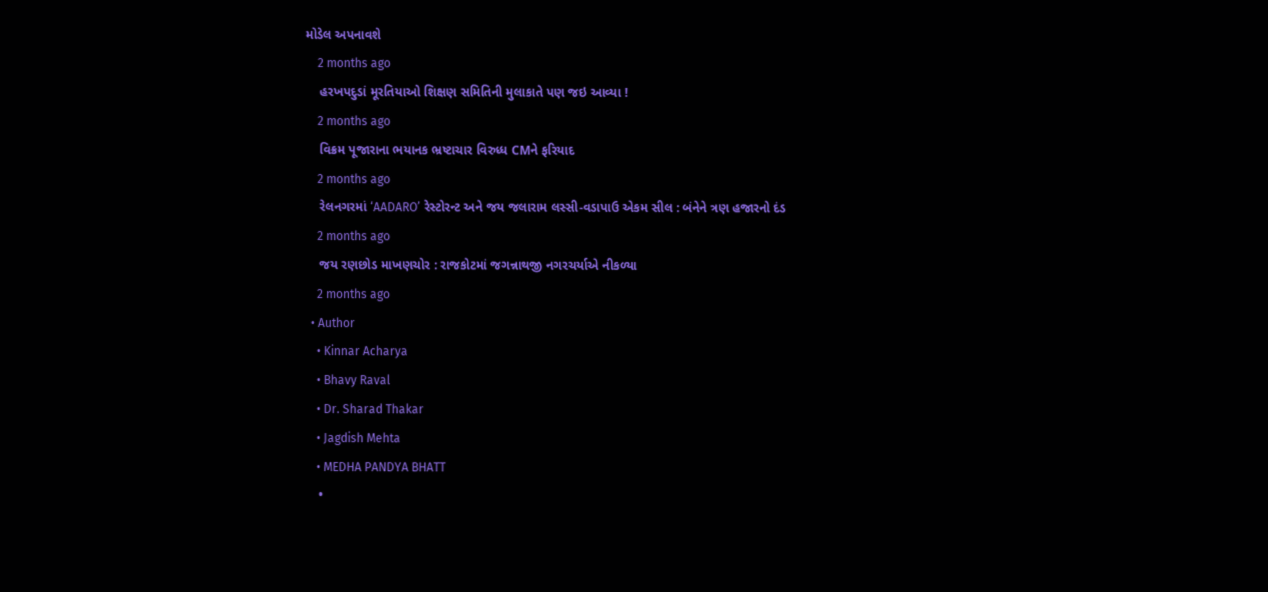મોડેલ અપનાવશે
    2 months ago
    હરખપદુડાં મૂરતિયાઓ શિક્ષણ સમિતિની મુલાકાતે પણ જઇ આવ્યા !
    2 months ago
    વિક્રમ પૂજારાના ભયાનક ભ્રષ્ટાચાર વિરુધ્ધ CMને ફરિયાદ
    2 months ago
    રેલનગરમાં ‘AADARO’ રેસ્ટોરન્ટ અને જય જલારામ લસ્સી-વડાપાઉ એકમ સીલ : બંનેને ત્રણ હજારનો દંડ
    2 months ago
    જય રણછોડ માખણચોર : રાજકોટમાં જગન્નાથજી નગરચર્યાએ નીકળ્યા
    2 months ago
  • Author
    • Kinnar Acharya
    • Bhavy Raval
    • Dr. Sharad Thakar
    • Jagdish Mehta
    • MEDHA PANDYA BHATT
    •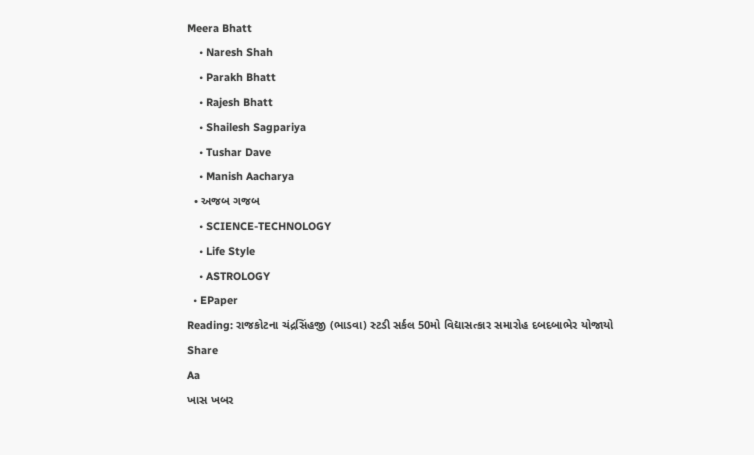Meera Bhatt
    • Naresh Shah
    • Parakh Bhatt
    • Rajesh Bhatt
    • Shailesh Sagpariya
    • Tushar Dave
    • Manish Aacharya
  • અજબ ગજબ
    • SCIENCE-TECHNOLOGY
    • Life Style
    • ASTROLOGY
  • EPaper
Reading: રાજકોટના ચંદ્રસિંહજી (ભાડવા) સ્ટડી સર્કલ 50મો વિદ્યાસત્કાર સમારોહ દબદબાભેર યોજાયો
Share
Aa
ખાસ ખબર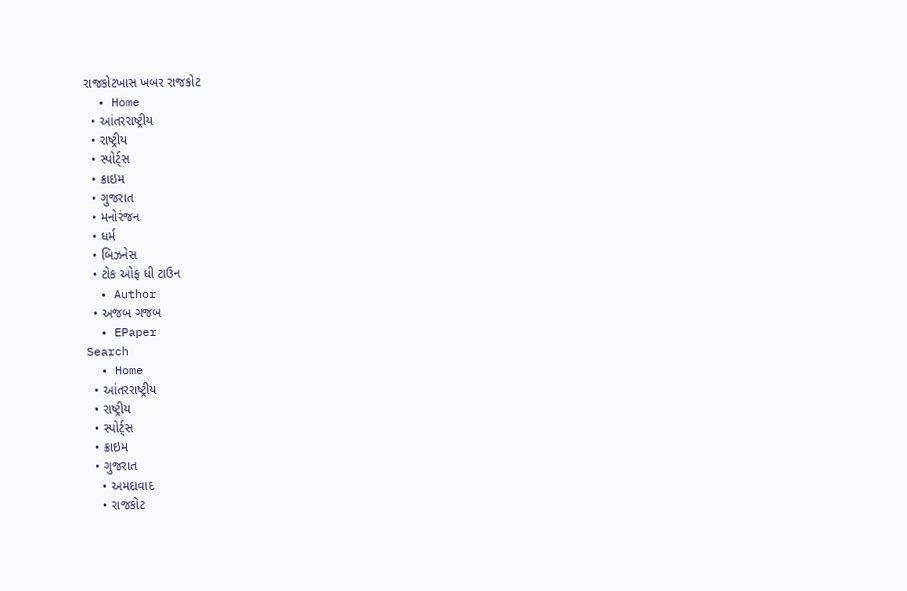રાજકોટખાસ ખબર રાજકોટ
  • Home
  • આંતરરાષ્ટ્રીય
  • રાષ્ટ્રીય
  • સ્પોર્ટ્સ
  • ક્રાઇમ
  • ગુજરાત
  • મનોરંજન
  • ધર્મ
  • બિઝનેસ
  • ટોક ઓફ ધી ટાઉન
  • Author
  • અજબ ગજબ
  • EPaper
Search
  • Home
  • આંતરરાષ્ટ્રીય
  • રાષ્ટ્રીય
  • સ્પોર્ટ્સ
  • ક્રાઇમ
  • ગુજરાત
    • અમદાવાદ
    • રાજકોટ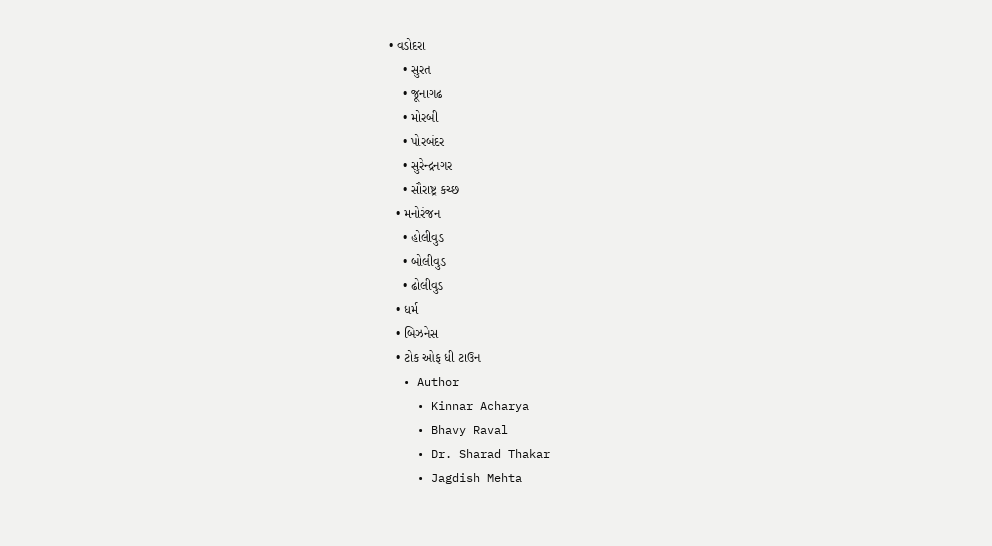• વડોદરા
    • સુરત
    • જૂનાગઢ
    • મોરબી
    • પોરબંદર
    • સુરેન્દ્રનગર
    • સૌરાષ્ટ્ર કચ્છ
  • મનોરંજન
    • હોલીવુડ
    • બોલીવુડ
    • ઢોલીવુડ
  • ધર્મ
  • બિઝનેસ
  • ટોક ઓફ ધી ટાઉન
  • Author
    • Kinnar Acharya
    • Bhavy Raval
    • Dr. Sharad Thakar
    • Jagdish Mehta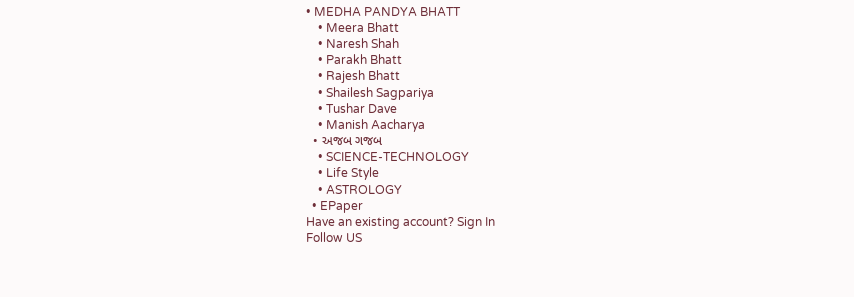• MEDHA PANDYA BHATT
    • Meera Bhatt
    • Naresh Shah
    • Parakh Bhatt
    • Rajesh Bhatt
    • Shailesh Sagpariya
    • Tushar Dave
    • Manish Aacharya
  • અજબ ગજબ
    • SCIENCE-TECHNOLOGY
    • Life Style
    • ASTROLOGY
  • EPaper
Have an existing account? Sign In
Follow US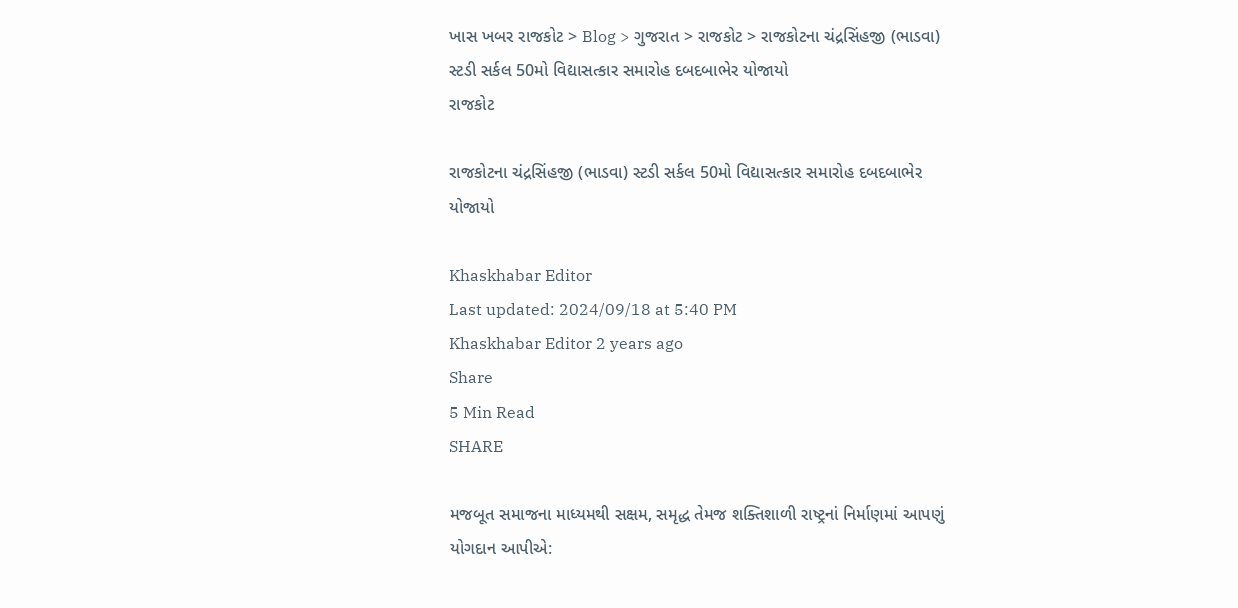ખાસ ખબર રાજકોટ > Blog > ગુજરાત > રાજકોટ > રાજકોટના ચંદ્રસિંહજી (ભાડવા) સ્ટડી સર્કલ 50મો વિદ્યાસત્કાર સમારોહ દબદબાભેર યોજાયો
રાજકોટ

રાજકોટના ચંદ્રસિંહજી (ભાડવા) સ્ટડી સર્કલ 50મો વિદ્યાસત્કાર સમારોહ દબદબાભેર યોજાયો

Khaskhabar Editor
Last updated: 2024/09/18 at 5:40 PM
Khaskhabar Editor 2 years ago
Share
5 Min Read
SHARE

મજબૂત સમાજના માધ્યમથી સક્ષમ, સમૃદ્ધ તેમજ શક્તિશાળી રાષ્ટ્રનાં નિર્માણમાં આપણું યોગદાન આપીએ: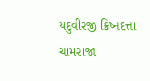યદુવીરજી ક્રિષ્નદત્તા ચામરાજા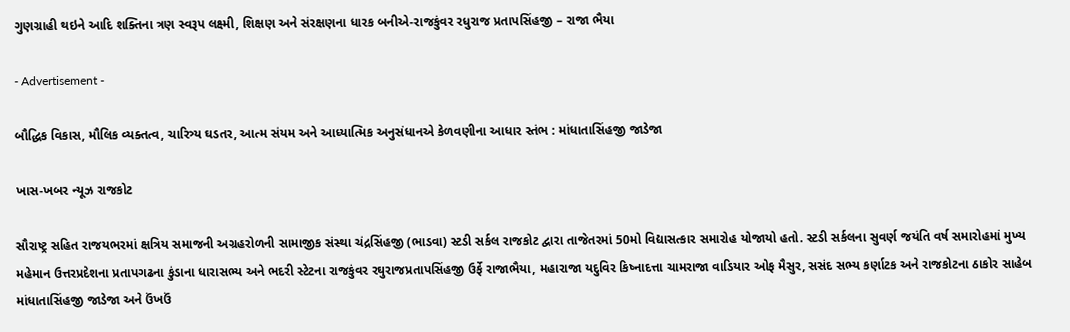ગુણગ્રાહી થઇને આદિ શક્તિના ત્રણ સ્વરૂપ લક્ષ્મી, શિક્ષણ અને સંરક્ષણના ધારક બનીએ-રાજકુંવર રધુરાજ પ્રતાપસિંહજી – રાજા ભૈયા

- Advertisement -

બૌદ્ધિક વિકાસ, મૌલિક વ્યક્તત્વ, ચારિત્ર્ય ઘડતર, આત્મ સંયમ અને આધ્યાત્મિક અનુસંધાનએ કેળવણીના આધાર સ્તંભ : માંધાતાસિંહજી જાડેજા

ખાસ-ખબર ન્યૂઝ રાજકોટ

સૌરાષ્ટ્ર સહિત રાજયભરમાં ક્ષત્રિય સમાજની અગ્રહરોળની સામાજીક સંસ્થા ચંદ્રસિંહજી (ભાડવા) સ્ટડી સર્કલ રાજકોટ દ્વારા તાજેતરમાં 50મો વિદ્યાસત્કાર સમારોહ યોજાયો હતો. સ્ટડી સર્કલના સુવર્ણ જયંતિ વર્ષ સમારોહમાં મુખ્ય મહેમાન ઉત્તરપ્રદેશના પ્રતાપગઢના કુંડાના ધારાસભ્ય અને ભદરી સ્ટેટના રાજકુંવર રઘુરાજપ્રતાપસિંહજી ઉર્ફે રાજાભૈયા, મહારાજા યદુવિર કિષ્નાદત્તા ચામરાજા વાડિયાર ઓફ મૈસુર, સસંદ સભ્ય કર્ણાટક અને રાજકોટના ઠાકોર સાહેબ માંધાતાસિંહજી જાડેજા અને ઉંખઉં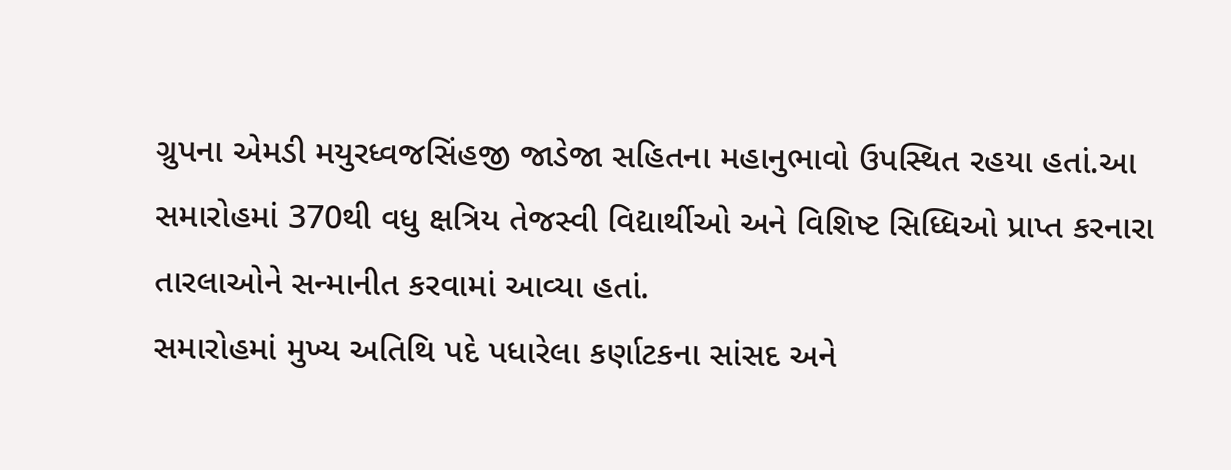ગ્રુપના એમડી મયુરધ્વજસિંહજી જાડેજા સહિતના મહાનુભાવો ઉપસ્થિત રહયા હતાં.આ સમારોહમાં 370થી વધુ ક્ષત્રિય તેજસ્વી વિદ્યાર્થીઓ અને વિશિષ્ટ સિધ્ધિઓ પ્રાપ્ત કરનારા તારલાઓને સન્માનીત કરવામાં આવ્યા હતાં.
સમારોહમાં મુખ્ય અતિથિ પદે પધારેલા કર્ણાટકના સાંસદ અને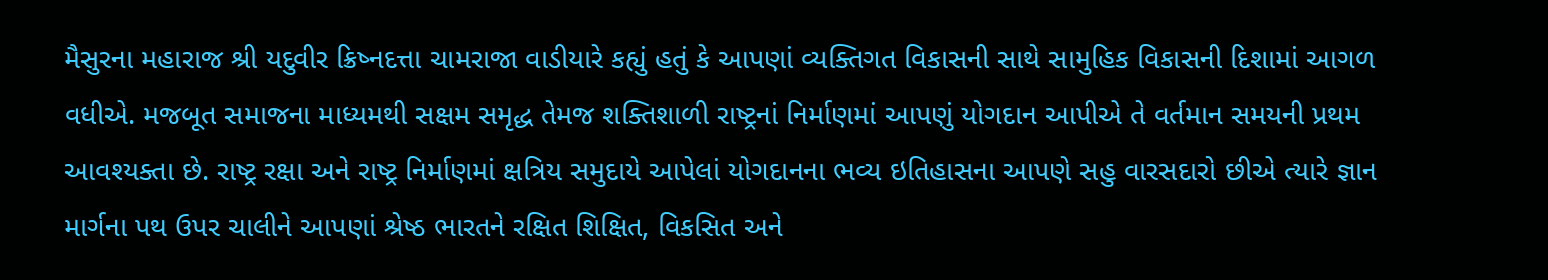મૈસુરના મહારાજ શ્રી યદુવીર ક્રિષ્નદત્તા ચામરાજા વાડીયારે કહ્યું હતું કે આપણાં વ્યક્તિગત વિકાસની સાથે સામુહિક વિકાસની દિશામાં આગળ વધીએ. મજબૂત સમાજના માધ્યમથી સક્ષમ સમૃદ્ધ તેમજ શક્તિશાળી રાષ્ટ્રનાં નિર્માણમાં આપણું યોગદાન આપીએ તે વર્તમાન સમયની પ્રથમ આવશ્યક્તા છે. રાષ્ટ્ર રક્ષા અને રાષ્ટ્ર નિર્માણમાં ક્ષત્રિય સમુદાયે આપેલાં યોગદાનના ભવ્ય ઇતિહાસના આપણે સહુ વારસદારો છીએ ત્યારે જ્ઞાન માર્ગના પથ ઉપર ચાલીને આપણાં શ્રેષ્ઠ ભારતને રક્ષિત શિક્ષિત, વિકસિત અને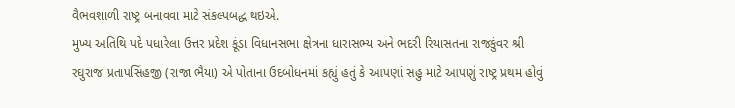વૈભવશાળી રાષ્ટ્ર બનાવવા માટે સંકલ્પબદ્ધ થઇએ.
મુખ્ય અતિથિ પદે પધારેલા ઉત્તર પ્રદેશ કૂંડા વિધાનસભા ક્ષેત્રના ધારાસભ્ય અને ભદરી રિયાસતના રાજકુંવર શ્રી રઘુરાજ પ્રતાપસિંહજી (રાજા ભૈયા) એ પોતાના ઉદબોધનમાં કહ્યું હતું કે આપણાં સહુ માટે આપણું રાષ્ટ્ર પ્રથમ હોવું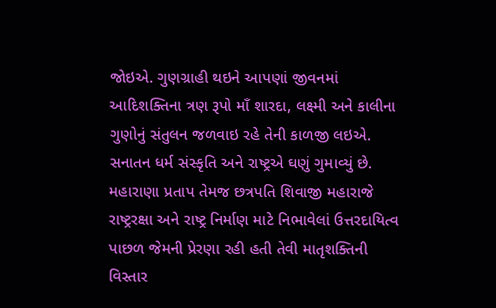જોઇએ. ગુણગ્રાહી થઇને આપણાં જીવનમાં આદિશક્તિના ત્રણ રૂપો માઁ શારદા, લક્ષ્મી અને કાલીના ગુણોનું સંતુલન જળવાઇ રહે તેની કાળજી લઇએ. સનાતન ધર્મ સંસ્કૃતિ અને રાષ્ટ્રએ ઘણું ગુમાવ્યું છે. મહારાણા પ્રતાપ તેમજ છત્રપતિ શિવાજી મહારાજે રાષ્ટ્રરક્ષા અને રાષ્ટ્ર નિર્માણ માટે નિભાવેલાં ઉત્તરદાયિત્વ પાછળ જેમની પ્રેરણા રહી હતી તેવી માતૃશક્તિની વિસ્તાર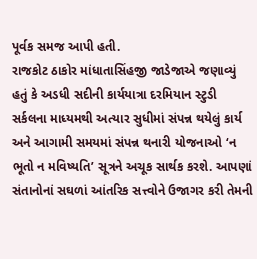પૂર્વક સમજ આપી હતી.
રાજકોટ ઠાકોર માંધાતાસિંહજી જાડેજાએ જણાવ્યું હતું કે અડધી સદીની કાર્યયાત્રા દરમિયાન સ્ટુડી સર્કલના માધ્યમથી અત્યાર સુધીમાં સંપન્ન થયેલું કાર્ય અને આગામી સમયમાં સંપન્ન થનારી યોજનાઓ ‘ન ભૂતો ન મવિષ્યતિ’ સૂત્રને અચૂક સાર્થક કરશે. આપણાં સંતાનોનાં સઘળાં આંતરિક સત્ત્વોને ઉજાગર કરી તેમની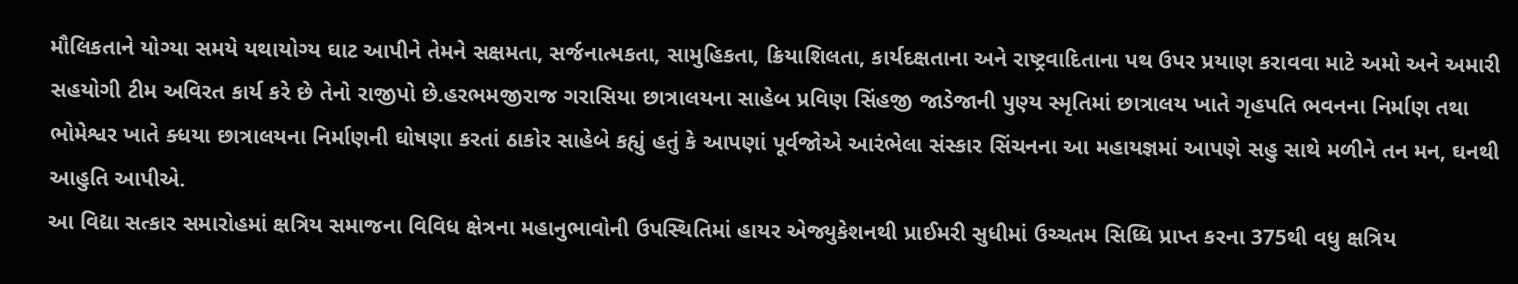મૌલિકતાને યોગ્યા સમયે યથાયોગ્ય ઘાટ આપીને તેમને સક્ષમતા, સર્જનાત્મકતા, સામુહિકતા, ક્રિયાશિલતા, કાર્યદક્ષતાના અને રાષ્ટ્રવાદિતાના પથ ઉપર પ્રયાણ કરાવવા માટે અમો અને અમારી સહયોગી ટીમ અવિરત કાર્ય કરે છે તેનો રાજીપો છે.હરભમજીરાજ ગરાસિયા છાત્રાલયના સાહેબ પ્રવિણ સિંહજી જાડેજાની પુણ્ય સ્મૃતિમાં છાત્રાલય ખાતે ગૃહપતિ ભવનના નિર્માણ તથા ભોમેશ્વર ખાતે ક્ધયા છાત્રાલયના નિર્માણની ઘોષણા કરતાં ઠાકોર સાહેબે કહ્યું હતું કે આપણાં પૂર્વજોએ આરંભેલા સંસ્કાર સિંચનના આ મહાયજ્ઞમાં આપણે સહુ સાથે મળીને તન મન, ઘનથી આહુતિ આપીએ.
આ વિદ્યા સત્કાર સમારોહમાં ક્ષત્રિય સમાજના વિવિધ ક્ષેત્રના મહાનુભાવોની ઉપસ્થિતિમાં હાયર એજ્યુકેશનથી પ્રાઈમરી સુધીમાં ઉચ્ચતમ સિધ્ધિ પ્રાપ્ત કરના 375થી વધુ ક્ષત્રિય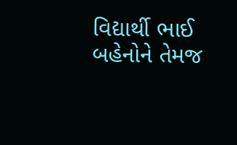વિદ્યાર્થી ભાઈ બહેનોને તેમજ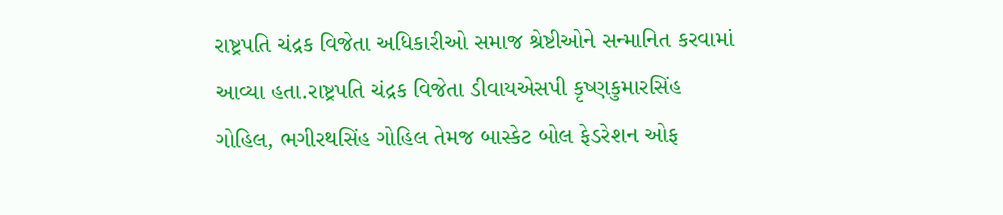રાષ્ટ્રપતિ ચંદ્રક વિજેતા અધિકારીઓ સમાજ શ્રેષ્ટીઓને સન્માનિત કરવામાં આવ્યા હતા.રાષ્ટ્રપતિ ચંદ્રક વિજેતા ડીવાયએસપી કૃષ્ણકુમારસિંહ ગોહિલ, ભગીરથસિંહ ગોહિલ તેમજ બાસ્કેટ બોલ ફેડરેશન ઓફ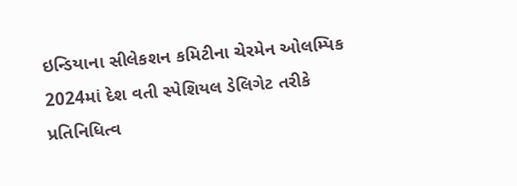ઇન્ડિયાના સીલેકશન કમિટીના ચેરમેન ઓલમ્પિક 2024માં દેશ વતી સ્પેશિયલ ડેલિગેટ તરીકે પ્રતિનિધિત્વ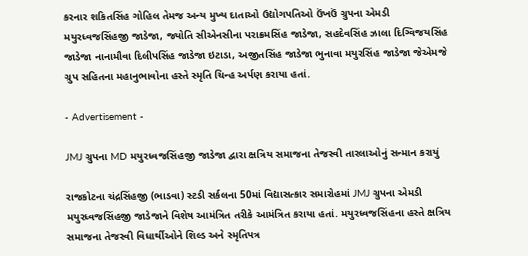કરનાર શકિતસિંહ ગોહિલ તેમજ અન્ય મુખ્ય દાતાઓ ઉદ્યોગપતિઓ ઉંખઉં ગ્રુપના એમડી મયુરધ્વજસિંહજી જાડેજા, જ્યોતિ સીએનસીના પરાક્રમસિંહ જાડેજા, સહદેવસિંહ ઝાલા દિગ્વિજયસિંહ જાડેજા નાનામૌવા દિલીપસિંહ જાડેજા ઇટાડા, અજીતસિંહ જાડેજા ભુનાવા મયુરસિંહ જાડેજા જેએમજે ગ્રુપ સહિતના મહાનુભાવોના હસ્તે સ્મૃતિ ચિન્હ અર્પણ કરાયા હતાં.

- Advertisement -

JMJ ગ્રુપના MD મયુરધ્વજસિંહજી જાડેજા દ્વારા ક્ષત્રિય સમાજના તેજસ્વી તારલાઓનું સન્માન કરાયું

રાજકોટના ચંદ્રસિંહજી (ભાડવા) સ્ટડી સર્કલના 50માં વિદ્યાસત્કાર સમારોહમાં JMJ ગ્રુપના એમડી મયુરધ્વજસિંહજી જાડેજાને વિશેષ આમંત્રિત તરીકે આમંત્રિત કરાયા હતાં. મયુરધ્વજસિંહના હસ્તે ક્ષત્રિય સમાજના તેજસ્વી વિધાર્થીઓને શિલ્ડ અને સ્મૃતિપત્ર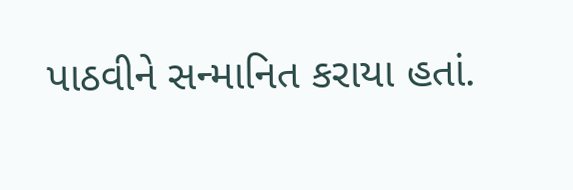પાઠવીને સન્માનિત કરાયા હતાં.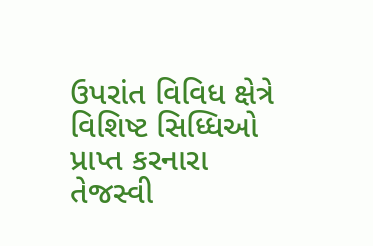ઉપરાંત વિવિધ ક્ષેત્રે વિશિષ્ટ સિધ્ધિઓ પ્રાપ્ત કરનારા તેજસ્વી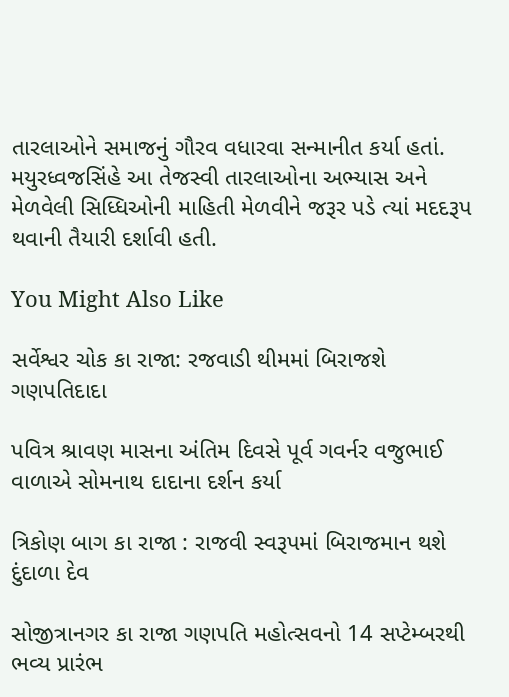તારલાઓને સમાજનું ગૌરવ વધારવા સન્માનીત કર્યા હતાં. મયુરધ્વજસિંહે આ તેજસ્વી તારલાઓના અભ્યાસ અને મેળવેલી સિધ્ધિઓની માહિતી મેળવીને જરૂર પડે ત્યાં મદદરૂપ થવાની તૈયારી દર્શાવી હતી.

You Might Also Like

સર્વેશ્વર ચોક કા રાજા: રજવાડી થીમમાં બિરાજશે ગણપતિદાદા

પવિત્ર શ્રાવણ માસના અંતિમ દિવસે પૂર્વ ગવર્નર વજુભાઈ વાળાએ સોમનાથ દાદાના દર્શન કર્યા

ત્રિકોણ બાગ કા રાજા : રાજવી સ્વરૂપમાં બિરાજમાન થશે દુંદાળા દેવ

સોજીત્રાનગર કા રાજા ગણપતિ મહોત્સવનો 14 સપ્ટેમ્બરથી ભવ્ય પ્રારંભ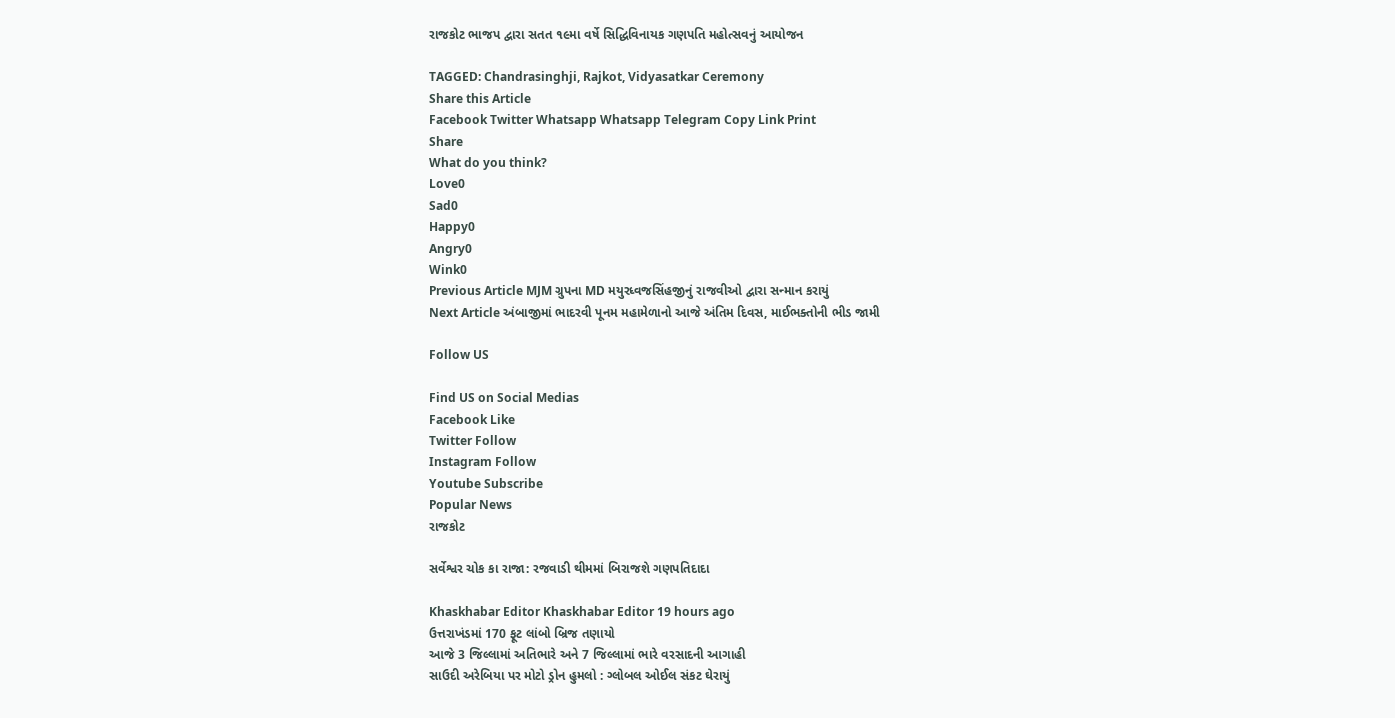રાજકોટ ભાજપ દ્વારા સતત ૧૯મા વર્ષે સિદ્ધિવિનાયક ગણપતિ મહોત્સવનું આયોજન

TAGGED: Chandrasinghji, Rajkot, Vidyasatkar Ceremony
Share this Article
Facebook Twitter Whatsapp Whatsapp Telegram Copy Link Print
Share
What do you think?
Love0
Sad0
Happy0
Angry0
Wink0
Previous Article MJM ગ્રુપના MD મયુરધ્વજસિંહજીનું રાજવીઓ દ્વારા સન્માન કરાયું
Next Article અંબાજીમાં ભાદરવી પૂનમ મહામેળાનો આજે અંતિમ દિવસ, માઈભક્તોની ભીડ જામી

Follow US

Find US on Social Medias
Facebook Like
Twitter Follow
Instagram Follow
Youtube Subscribe
Popular News
રાજકોટ

સર્વેશ્વર ચોક કા રાજા: રજવાડી થીમમાં બિરાજશે ગણપતિદાદા

Khaskhabar Editor Khaskhabar Editor 19 hours ago
ઉત્તરાખંડમાં 170 ફૂટ લાંબો બ્રિજ તણાયો
આજે 3 જિલ્લામાં અતિભારે અને 7 જિલ્લામાં ભારે વરસાદની આગાહી
સાઉદી અરેબિયા પર મોટો ડ્રોન હુમલો : ગ્લોબલ ઓઈલ સંકટ ઘેરાયું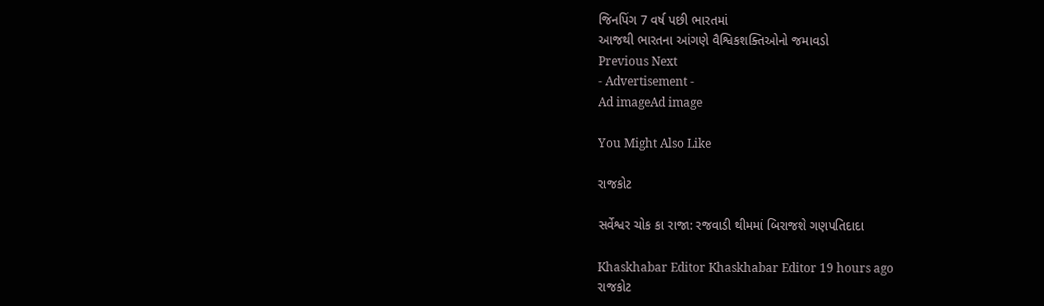જિનપિંગ 7 વર્ષ પછી ભારતમાં
આજથી ભારતના આંગણે વૈશ્વિકશક્તિઓનો જમાવડો
Previous Next
- Advertisement -
Ad imageAd image

You Might Also Like

રાજકોટ

સર્વેશ્વર ચોક કા રાજા: રજવાડી થીમમાં બિરાજશે ગણપતિદાદા

Khaskhabar Editor Khaskhabar Editor 19 hours ago
રાજકોટ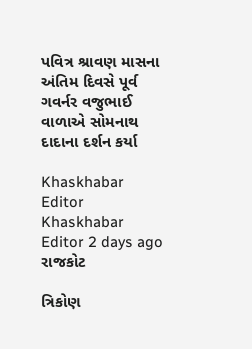પવિત્ર શ્રાવણ માસના અંતિમ દિવસે પૂર્વ ગવર્નર વજુભાઈ વાળાએ સોમનાથ દાદાના દર્શન કર્યા

Khaskhabar Editor Khaskhabar Editor 2 days ago
રાજકોટ

ત્રિકોણ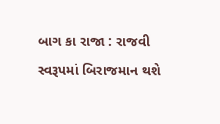બાગ કા રાજા : રાજવી સ્વરૂપમાં બિરાજમાન થશે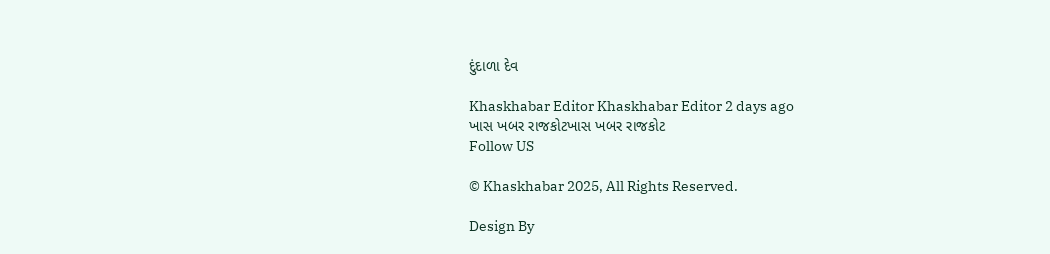દુંદાળા દેવ

Khaskhabar Editor Khaskhabar Editor 2 days ago
ખાસ ખબર રાજકોટખાસ ખબર રાજકોટ
Follow US

© Khaskhabar 2025, All Rights Reserved.

Design By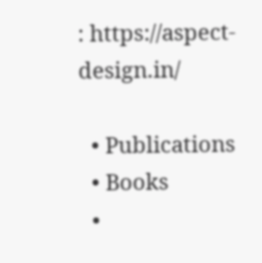: https://aspect-design.in/

  • Publications
  • Books
  •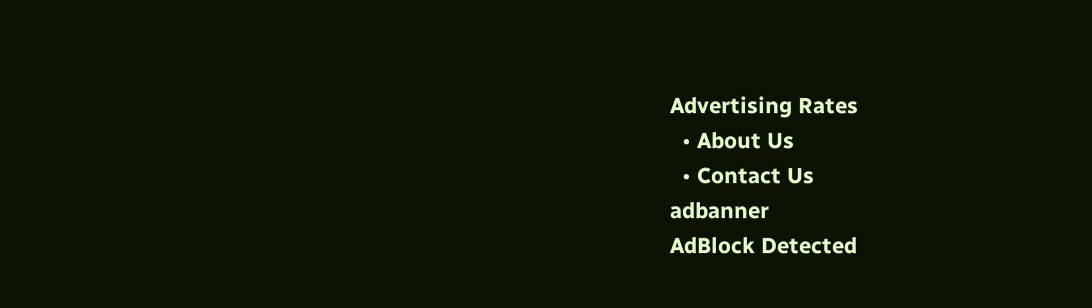Advertising Rates
  • About Us
  • Contact Us
adbanner
AdBlock Detected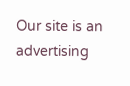Our site is an advertising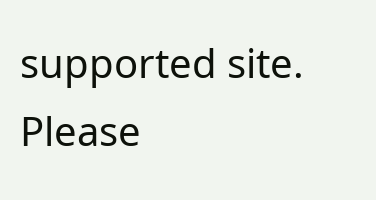supported site. Please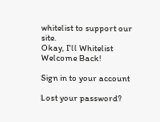whitelist to support our site.
Okay, I'll Whitelist
Welcome Back!

Sign in to your account

Lost your password?